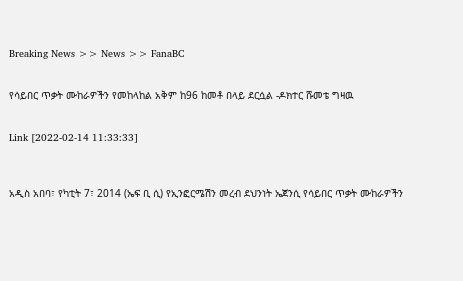Breaking News >> News >> FanaBC


የሳይበር ጥቃት ሙከራዎችን የመከላከል አቅም ከ96 ከመቶ በላይ ደርሷል -ዶክተር ሹመቴ ግዛዉ


Link [2022-02-14 11:33:33]



አዲስ አበባ፣ የካቲት 7፣ 2014 (ኤፍ ቢ ሲ) የኢንፎርሜሽን መረብ ደህንነት ኤጀንሲ የሳይበር ጥቃት ሙከራዎችን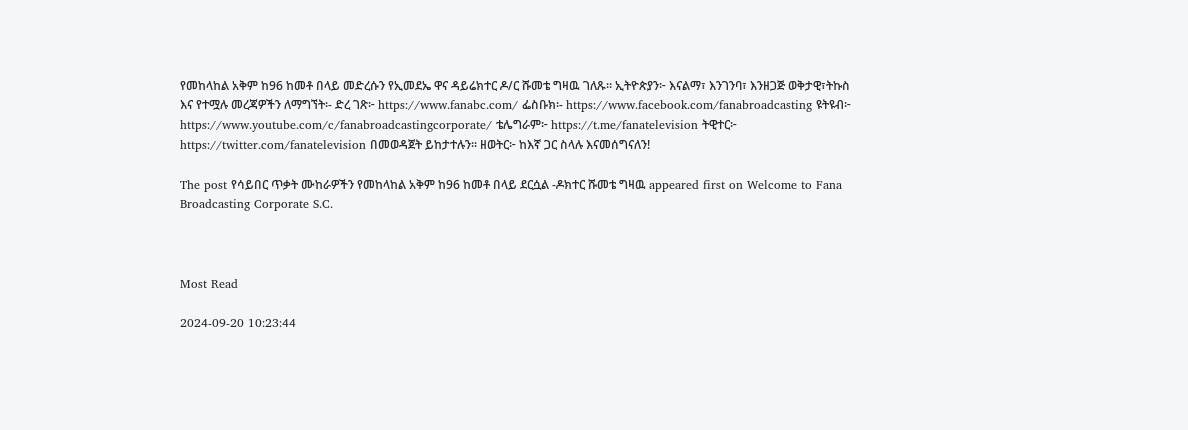የመከላከል አቅም ከ96 ከመቶ በላይ መድረሱን የኢመደኤ ዋና ዳይሬክተር ዶ/ር ሹመቴ ግዛዉ ገለጹ። ኢትዮጵያን፦ እናልማ፣ እንገንባ፣ እንዘጋጅ ወቅታዊ፣ትኩስ እና የተሟሉ መረጃዎችን ለማግኘት፡- ድረ ገጽ፦ https://www.fanabc.com/ ፌስቡክ፡- https://www.facebook.com/fanabroadcasting ዩትዩብ፦ https://www.youtube.com/c/fanabroadcastingcorporate/ ቴሌግራም፦ https://t.me/fanatelevision ትዊተር፦ https://twitter.com/fanatelevision በመወዳጀት ይከታተሉን፡፡ ዘወትር፦ ከእኛ ጋር ስላሉ እናመሰግናለን!

The post የሳይበር ጥቃት ሙከራዎችን የመከላከል አቅም ከ96 ከመቶ በላይ ደርሷል -ዶክተር ሹመቴ ግዛዉ appeared first on Welcome to Fana Broadcasting Corporate S.C.



Most Read

2024-09-20 10:23:44